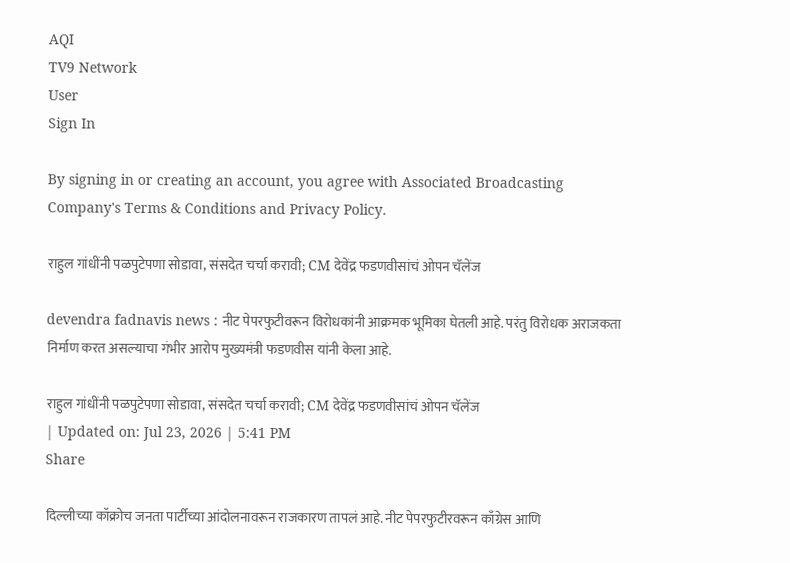AQI
TV9 Network
User
Sign In

By signing in or creating an account, you agree with Associated Broadcasting Company's Terms & Conditions and Privacy Policy.

राहुल गांधींनी पळपुटेपणा सोडावा, संसदेत चर्चा करावी; CM देवेंद्र फडणवीसांचं ओपन चॅलेंज

devendra fadnavis news : नीट पेपरफुटीवरून विरोधकांनी आक्रमक भूमिका घेतली आहे. परंतु विरोधक अराजकता निर्माण करत असल्याचा गंभीर आरोप मुख्यमंत्री फडणवीस यांनी केला आहे.

राहुल गांधींनी पळपुटेपणा सोडावा, संसदेत चर्चा करावी; CM देवेंद्र फडणवीसांचं ओपन चॅलेंज
| Updated on: Jul 23, 2026 | 5:41 PM
Share

दिल्लीच्या कॉक्रोच जनता पार्टीच्या आंदोलनावरून राजकारण तापलं आहे. नीट पेपरफुटीरवरून काँग्रेस आणि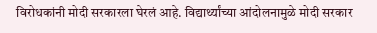विरोधकांनी मोदी सरकारला घेरलं आहे. विद्यार्थ्यांच्या आंदोलनामुळे मोदी सरकार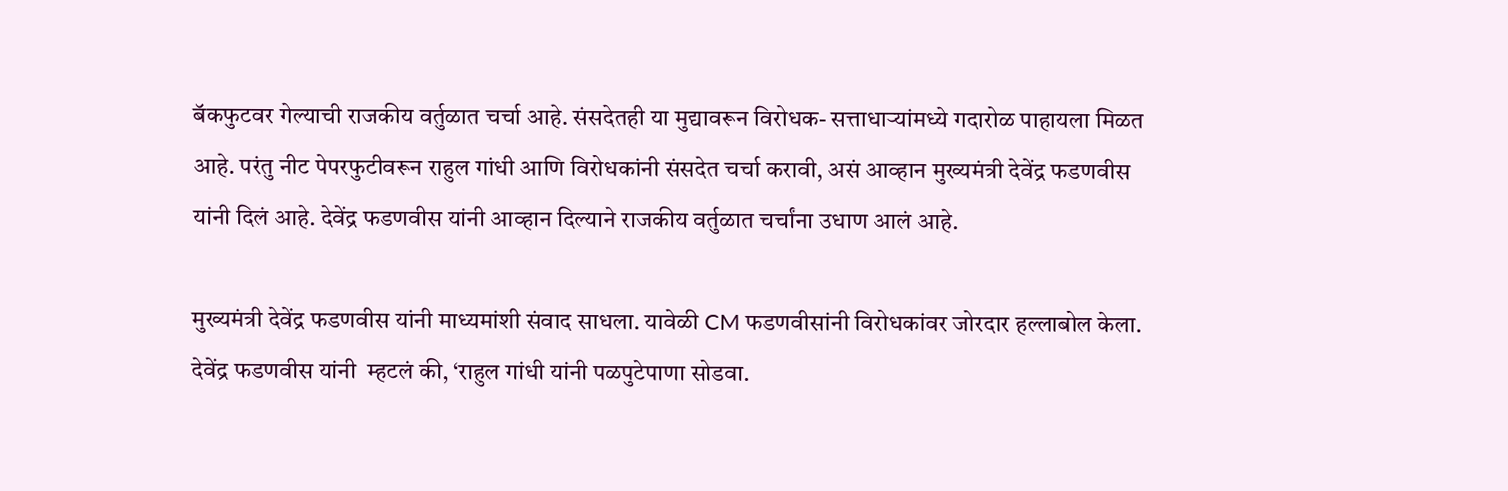बॅकफुटवर गेल्याची राजकीय वर्तुळात चर्चा आहे. संसदेतही या मुद्यावरून विरोधक- सत्ताधाऱ्यांमध्ये गदारोळ पाहायला मिळत आहे. परंतु नीट पेपरफुटीवरून राहुल गांधी आणि विरोधकांनी संसदेत चर्चा करावी, असं आव्हान मुख्यमंत्री देवेंद्र फडणवीस यांनी दिलं आहे. देवेंद्र फडणवीस यांनी आव्हान दिल्याने राजकीय वर्तुळात चर्चांना उधाण आलं आहे.

मुख्यमंत्री देवेंद्र फडणवीस यांनी माध्यमांशी संवाद साधला. यावेळी CM फडणवीसांनी विरोधकांवर जोरदार हल्लाबोल केला. देवेंद्र फडणवीस यांनी  म्हटलं की, ‘राहुल गांधी यांनी पळपुटेपाणा सोडवा.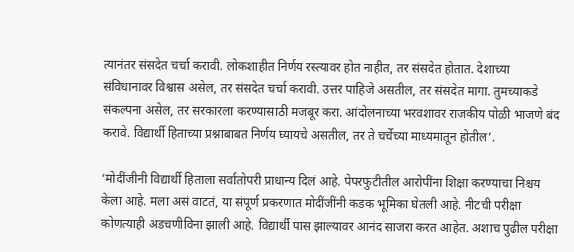त्यानंतर संसदेत चर्चा करावी. लोकशाहीत निर्णय रस्त्यावर होत नाहीत, तर संसदेत होतात. देशाच्या संविधानावर विश्वास असेल, तर संसदेत चर्चा करावी. उत्तर पाहिजे असतील, तर संसदेत मागा. तुमच्याकडे संकल्पना असेल, तर सरकारला करण्यासाठी मजबूर करा. आंदोलनाच्या भरवशावर राजकीय पोळी भाजणे बंद करावे. विद्यार्थी हिताच्या प्रश्नाबाबत निर्णय घ्यायचे असतील, तर ते चर्चेच्या माध्यमातून होतील’.

‘मोदींजीनी विद्यार्थी हिताला सर्वातोपरी प्राधान्य दिलं आहे. पेपरफुटीतील आरोपींना शिक्षा करण्याचा निश्चय केला आहे. मला असं वाटतं, या संपूर्ण प्रकरणात मोदींजींनी कडक भूमिका घेतली आहे. नीटची परीक्षा कोणत्याही अडचणीविना झाली आहे. विद्यार्थी पास झाल्यावर आनंद साजरा करत आहेत. अशाच पुढील परीक्षा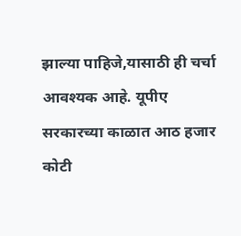झाल्या पाहिजे,यासाठी ही चर्चा आवश्यक आहे. यूपीए सरकारच्या काळात आठ हजार कोटी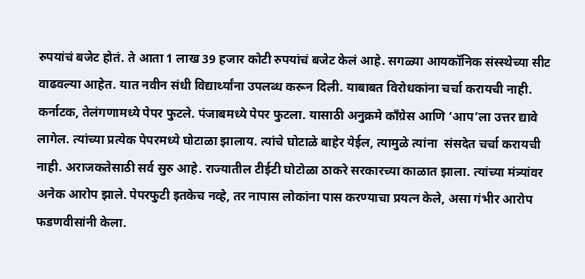रुपयांचं बजेट होतं. ते आता 1 लाख 39 हजार कोटी रुपयांचं बजेट केलं आहे. सगळ्या आयकॉनिक संस्स्थेच्या सीट वाढवल्या आहेत. यात नवीन संधी विद्यार्थ्यांना उपलब्ध करून दिली. याबाबत विरोधकांना चर्चा करायची नाही. कर्नाटक, तेलंगणामध्ये पेपर फुटले. पंजाबमध्ये पेपर फुटला. यासाठी अनुक्रमे काँग्रेस आणि ‘आप’ला उत्तर द्यावे लागेल. त्यांच्या प्रत्येक पेपरमध्ये घोटाळा झालाय. त्यांचे घोटाळे बाहेर येईल, त्यामुळे त्यांना  संसदेत चर्चा करायची नाही. अराजकतेसाठी सर्व सुरु आहे. राज्यातील टीईटी घोटोळा ठाकरे सरकारच्या काळात झाला. त्यांच्या मंत्र्यांवर अनेक आरोप झाले. पेपरफुटी इतकेच नव्हे, तर नापास लोकांना पास करण्याचा प्रयत्न केले, असा गंभीर आरोप फडणवीसांनी केला.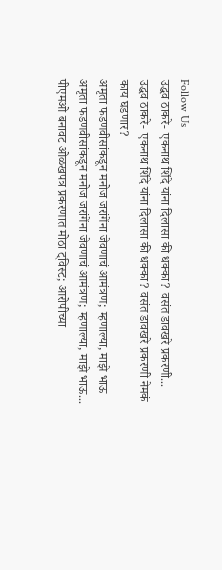Follow Us
उद्धव ठाकरे- एकनाथ शिंदे यांना दिलासा की धक्का? वसंत डावखरे प्रकरणी...
उद्धव ठाकरे- एकनाथ शिंदे यांना दिलासा की धक्का? वसंत डावखरे प्रकरणी नेमकं काय घडणार?
अमृता फडणवीसांकडून मनोज जरांगेंना जेवणाचं आमंत्रण; म्हणाल्या, माझे भाऊ
अमृता फडणवीसांकडून मनोज जरांगेंना जेवणाचं आमंत्रण; म्हणाल्या, माझे भाऊ...
पीएमओ बनावट ओळखपत्र प्रकरणात मोठा ट्विस्ट; आरोपीच्या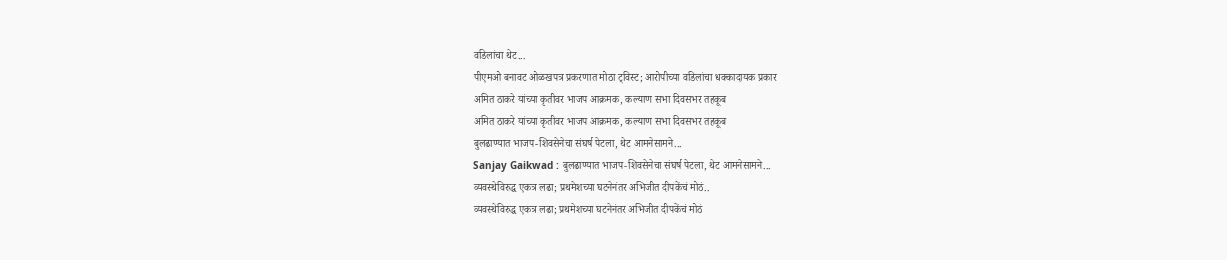वडिलांचा थेट...
पीएमओ बनावट ओळखपत्र प्रकरणात मोठा ट्विस्ट; आरोपीच्या वडिलांचा धक्कादायक प्रकार
अमित ठाकरे यांच्या कृतीवर भाजप आक्रमक, कल्याण सभा दिवसभर तहकूब
अमित ठाकरे यांच्या कृतीवर भाजप आक्रमक, कल्याण सभा दिवसभर तहकूब
बुलढाण्यात भाजप-शिवसेनेचा संघर्ष पेटला, थेट आमनेसामने...
Sanjay Gaikwad : बुलढाण्यात भाजप-शिवसेनेचा संघर्ष पेटला, थेट आमनेसामने...
व्यवस्थेविरुद्ध एकत्र लढा; प्रथमेशच्या घटनेनंतर अभिजीत दीपकेंचं मोठं..
व्यवस्थेविरुद्ध एकत्र लढा; प्रथमेशच्या घटनेनंतर अभिजीत दीपकेंचं मोठं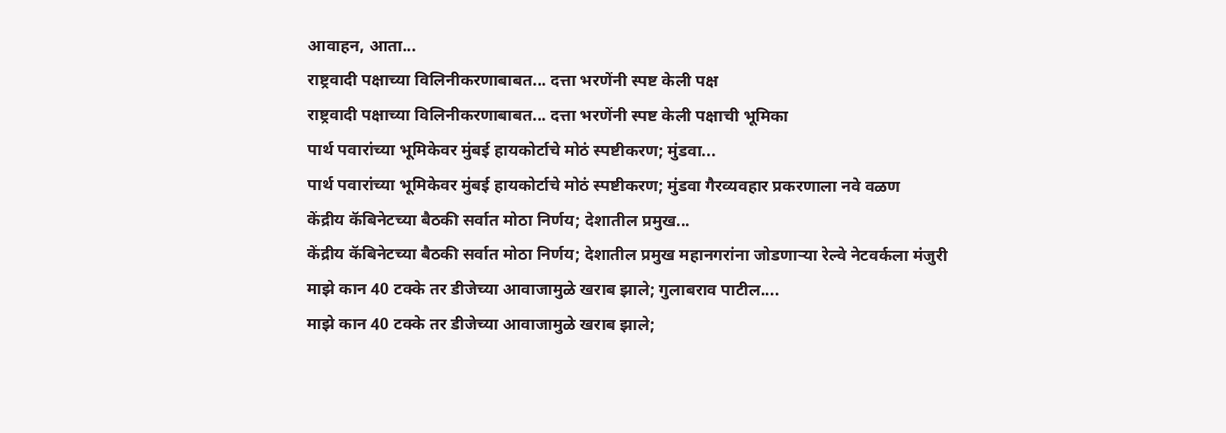आवाहन, आता...
राष्ट्रवादी पक्षाच्या विलिनीकरणाबाबत... दत्ता भरणेंनी स्पष्ट केली पक्ष
राष्ट्रवादी पक्षाच्या विलिनीकरणाबाबत... दत्ता भरणेंनी स्पष्ट केली पक्षाची भूमिका
पार्थ पवारांच्या भूमिकेवर मुंबई हायकोर्टाचे मोठं स्पष्टीकरण; मुंडवा...
पार्थ पवारांच्या भूमिकेवर मुंबई हायकोर्टाचे मोठं स्पष्टीकरण; मुंडवा गैरव्यवहार प्रकरणाला नवे वळण
केंद्रीय कॅबिनेटच्या बैठकी सर्वात मोठा निर्णय; देशातील प्रमुख...
केंद्रीय कॅबिनेटच्या बैठकी सर्वात मोठा निर्णय; देशातील प्रमुख महानगरांना जोडणाऱ्या रेल्वे नेटवर्कला मंजुरी
माझे कान 40 टक्के तर डीजेच्या आवाजामुळे खराब झाले; गुलाबराव पाटील....
माझे कान 40 टक्के तर डीजेच्या आवाजामुळे खराब झाले;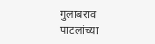गुलाबराव पाटलांच्या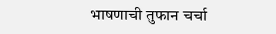भाषणाची तुफान चर्चा